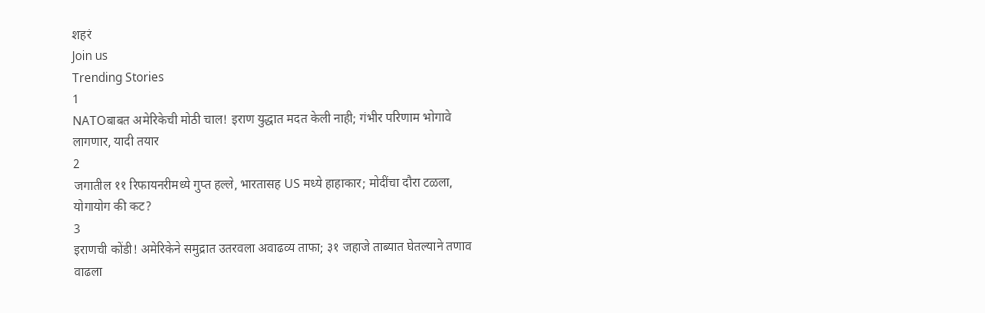शहरं
Join us
Trending Stories
1
NATOबाबत अमेरिकेची मोठी चाल! इराण युद्धात मदत केली नाही; गंभीर परिणाम भोगावे लागणार, यादी तयार
2
जगातील ११ रिफायनरीमध्ये गुप्त हल्ले, भारतासह US मध्ये हाहाकार; मोदींचा दौरा टळला, योगायोग की कट?
3
इराणची कोंडी! अमेरिकेने समुद्रात उतरवला अवाढव्य ताफा; ३१ जहाजे ताब्यात घेतल्याने तणाव वाढला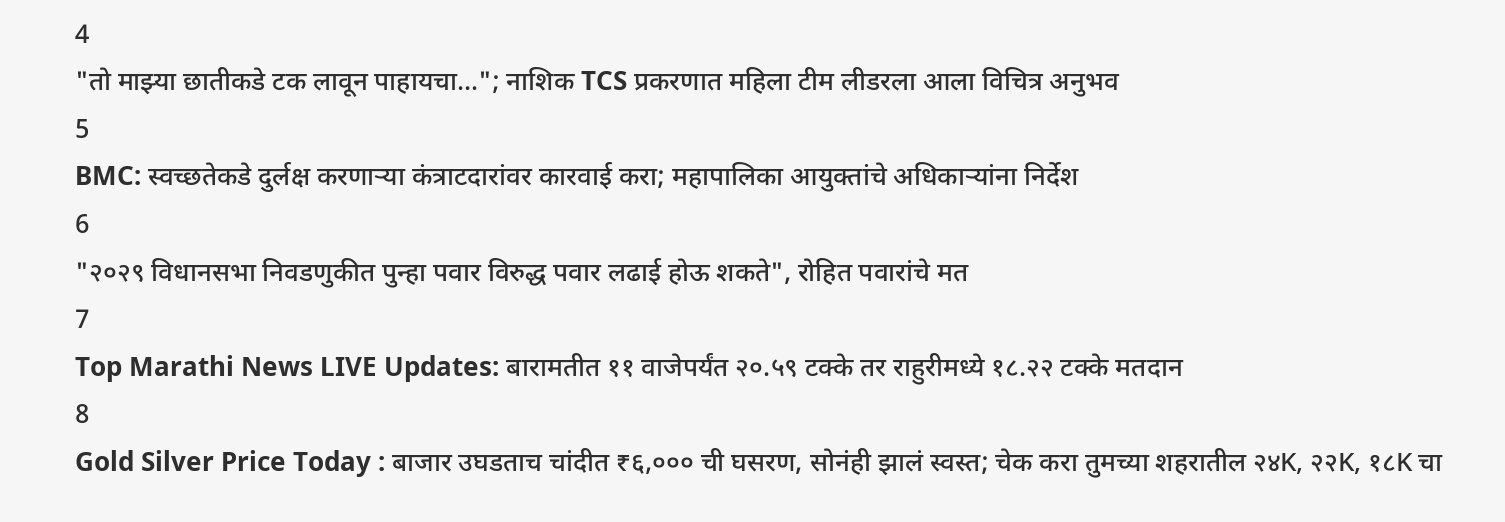4
"तो माझ्या छातीकडे टक लावून पाहायचा..."; नाशिक TCS प्रकरणात महिला टीम लीडरला आला विचित्र अनुभव
5
BMC: स्वच्छतेकडे दुर्लक्ष करणाऱ्या कंत्राटदारांवर कारवाई करा; महापालिका आयुक्तांचे अधिकाऱ्यांना निर्देश
6
"२०२९ विधानसभा निवडणुकीत पुन्हा पवार विरुद्ध पवार लढाई होऊ शकते", रोहित पवारांचे मत
7
Top Marathi News LIVE Updates: बारामतीत ११ वाजेपर्यंत २०.५९ टक्के तर राहुरीमध्ये १८.२२ टक्के मतदान
8
Gold Silver Price Today : बाजार उघडताच चांदीत ₹६,००० ची घसरण, सोनंही झालं स्वस्त; चेक करा तुमच्या शहरातील २४K, २२K, १८K चा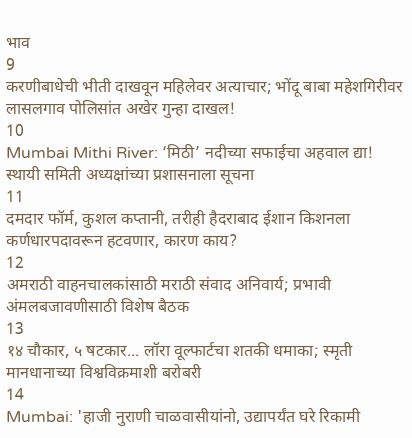भाव
9
करणीबाधेची भीती दाखवून महिलेवर अत्याचार; भोंदू बाबा महेशगिरीवर लासलगाव पोलिसांत अखेर गुन्हा दाखल!
10
Mumbai Mithi River: ‘मिठी’ नदीच्या सफाईचा अहवाल द्या! स्थायी समिती अध्यक्षांच्या प्रशासनाला सूचना
11
दमदार फॉर्म, कुशल कप्तानी, तरीही हैदराबाद ईशान किशनला कर्णधारपदावरून हटवणार, कारण काय?
12
अमराठी वाहनचालकांसाठी मराठी संवाद अनिवार्य; प्रभावी अंमलबजावणीसाठी विशेष बैठक
13
१४ चौकार, ५ षटकार... लॉरा वूल्फार्टचा शतकी धमाका; स्मृती मानधानाच्या विश्वविक्रमाशी बरोबरी
14
Mumbai: 'हाजी नुराणी चाळवासीयांनो, उद्यापर्यंत घरे रिकामी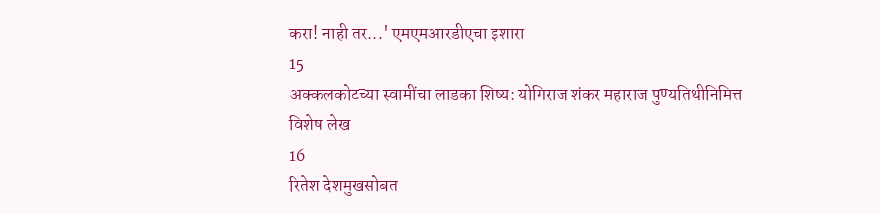करा! नाही तर...' एमएमआरडीएचा इशारा
15
अक्कलकोटच्या स्वामींचा लाडका शिष्य: योगिराज शंकर महाराज पुण्यतिथीनिमित्त विशेष लेख
16
रितेश देशमुखसोबत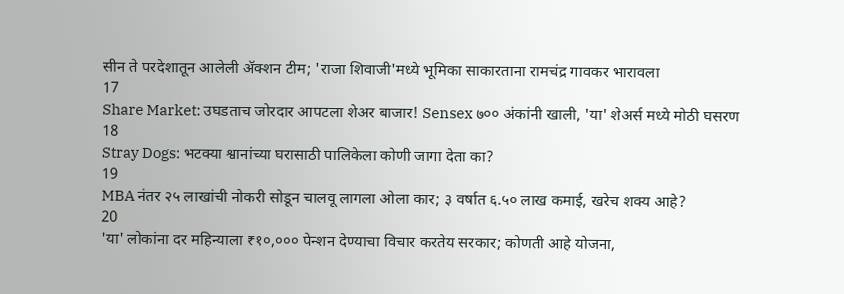सीन ते परदेशातून आलेली ॲक्शन टीम; 'राजा शिवाजी'मध्ये भूमिका साकारताना रामचंद्र गावकर भारावला
17
Share Market: उघडताच जोरदार आपटला शेअर बाजार! Sensex ७०० अंकांनी खाली, 'या' शेअर्स मध्ये मोठी घसरण
18
Stray Dogs: भटक्या श्वानांच्या घरासाठी पालिकेला कोणी जागा देता का?
19
MBA नंतर २५ लाखांची नोकरी सोडून चालवू लागला ओला कार; ३ वर्षात ६.५० लाख कमाई, खरेच शक्य आहे?
20
'या' लोकांना दर महिन्याला ₹१०,००० पेन्शन देण्याचा विचार करतेय सरकार; कोणती आहे योजना,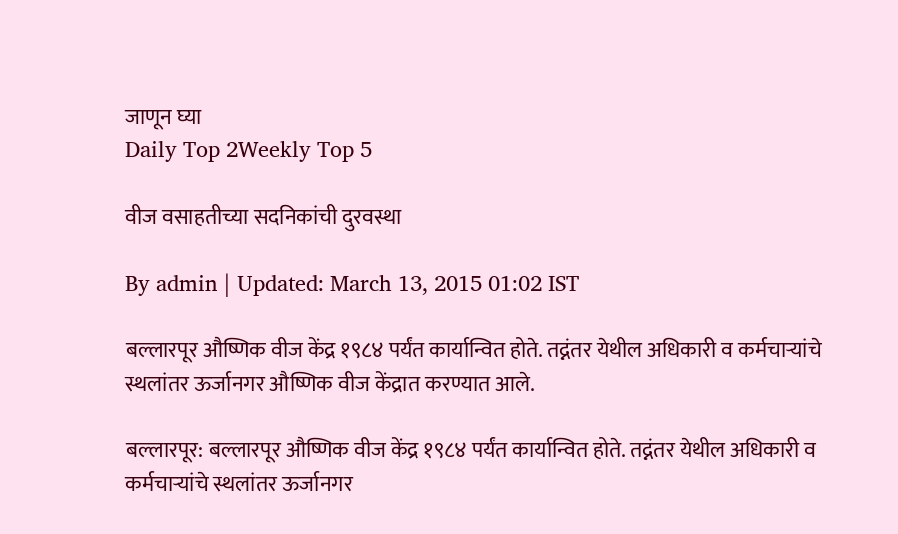जाणून घ्या
Daily Top 2Weekly Top 5

वीज वसाहतीच्या सदनिकांची दुरवस्था

By admin | Updated: March 13, 2015 01:02 IST

बल्लारपूर औष्णिक वीज केंद्र १९८४ पर्यंत कार्यान्वित होते. तद्नंतर येथील अधिकारी व कर्मचाऱ्यांचे स्थलांतर ऊर्जानगर औष्णिक वीज केंद्रात करण्यात आले.

बल्लारपूर: बल्लारपूर औष्णिक वीज केंद्र १९८४ पर्यंत कार्यान्वित होते. तद्नंतर येथील अधिकारी व कर्मचाऱ्यांचे स्थलांतर ऊर्जानगर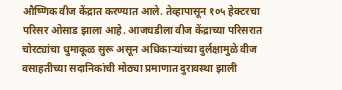औष्णिक वीज केंद्रात करण्यात आले. तेव्हापासून १०५ हेक्टरचा परिसर ओसाड झाला आहे. आजघडीला वीज केंद्राच्या परिसरात चोरट्यांचा धुमाकूळ सुरू असून अधिकाऱ्यांच्या दुर्लक्षामुळे वीज वसाहतीच्या सदानिकांची मोठ्या प्रमाणात दुरावस्था झाली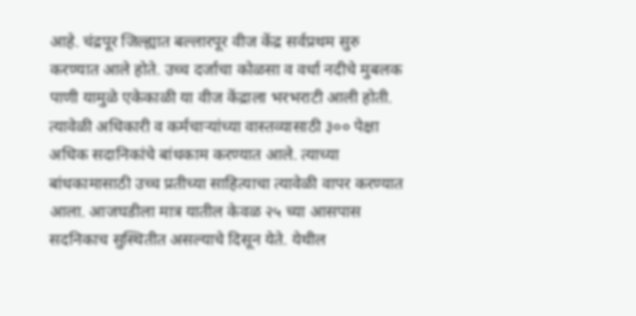आहे. चंद्रपूर जिल्ह्यात बल्लारपूर वीज केंद्र सर्वप्रथम सुरु करण्यात आले होते. उच्च दर्जाचा कोळसा व वर्धा नदीचे मुबलक पाणी यामुळे एकेकाळी या वीज केंद्राला भरभराटी आली होती. त्यावेळी अधिकारी व कर्मचाऱ्यांच्या वास्तव्यासाठी ३०० पेक्षा अधिक सदानिकांचे बांधकाम करण्यात आले. त्याच्या बांधकामासाठी उच्च प्रतीच्या साहित्याचा त्यावेळी वापर करण्यात आला. आजघडीला मात्र यातील केवळ २५ च्या आसपास सदनिकाच सुस्थितीत असल्याचे दिसून येते. येथील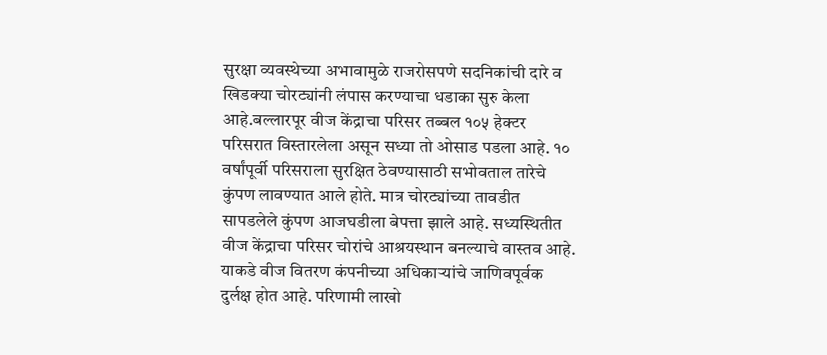सुरक्षा व्यवस्थेच्या अभावामुळे राजरोसपणे सदनिकांची दारे व खिडक्या चोरट्यांनी लंपास करण्याचा धडाका सुरु केला आहे.बल्लारपूर वीज केंद्राचा परिसर तब्बल १०५ हेक्टर परिसरात विस्तारलेला असून सध्या तो ओसाड पडला आहे. १० वर्षांपूर्वी परिसराला सुरक्षित ठेवण्यासाठी सभोवताल तारेचे कुंपण लावण्यात आले होते. मात्र चोरट्यांच्या तावडीत सापडलेले कुंपण आजघडीला बेपत्ता झाले आहे. सध्यस्थितीत वीज केंद्राचा परिसर चोरांचे आश्रयस्थान बनल्याचे वास्तव आहे. याकडे वीज वितरण कंपनीच्या अधिकाऱ्यांचे जाणिवपूर्वक दुर्लक्ष होत आहे. परिणामी लाखो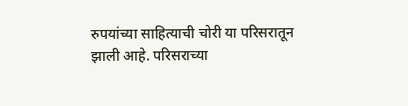रुपयांच्या साहित्याची चोरी या परिसरातून झाली आहे. परिसराच्या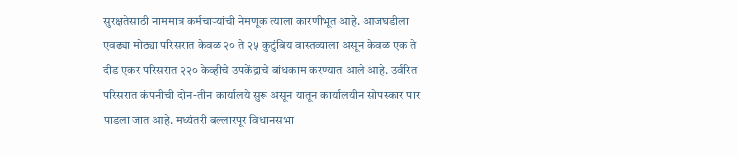सुरक्षतेसाठी नाममात्र कर्मचाऱ्यांची नेमणूक त्याला कारणीभूत आहे. आजघडीला एवढ्या मोठ्या परिसरात केवळ २० ते २५ कुटुंबिय वास्तव्याला असून केवळ एक ते दीड एकर परिसरात २२० केव्हीचे उपकेंद्राचे बांधकाम करण्यात आले आहे. उर्वरित परिसरात कंपनीची दोन-तीन कार्यालये सुरू असून यातून कार्यालयीन सोपस्कार पार पाडला जात आहे. मध्यंतरी बल्लारपूर विधानसभा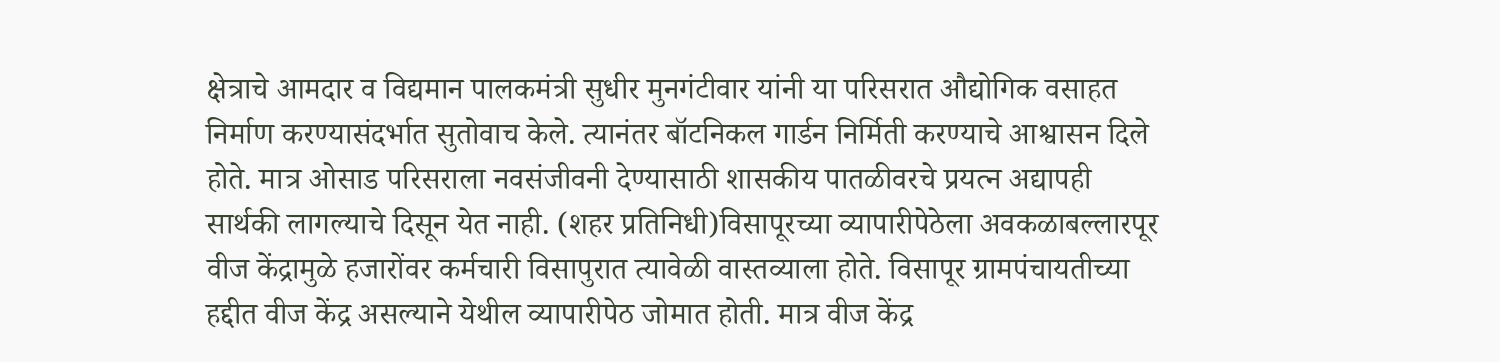क्षेत्राचे आमदार व विद्यमान पालकमंत्री सुधीर मुनगंटीवार यांनी या परिसरात औद्योगिक वसाहत निर्माण करण्यासंदर्भात सुतोवाच केले. त्यानंतर बॉटनिकल गार्डन निर्मिती करण्याचे आश्वासन दिले होते. मात्र ओसाड परिसराला नवसंजीवनी देण्यासाठी शासकीय पातळीवरचे प्रयत्न अद्यापही सार्थकी लागल्याचे दिसून येत नाही. (शहर प्रतिनिधी)विसापूरच्या व्यापारीपेठेला अवकळाबल्लारपूर वीज केंद्रामुळे हजारोंवर कर्मचारी विसापुरात त्यावेळी वास्तव्याला होते. विसापूर ग्रामपंचायतीच्या हद्दीत वीज केंद्र असल्याने येथील व्यापारीपेठ जोमात होती. मात्र वीज केंद्र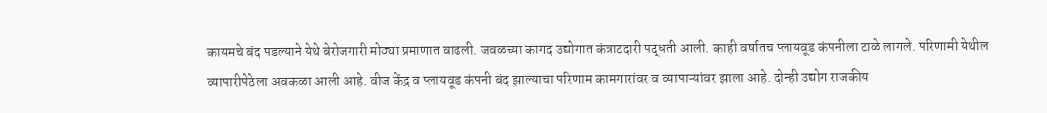कायमचे बंद पडल्याने येथे बेरोजगारी मोठ्या प्रमाणात वाढली. जवळच्या कागद उद्योगात कंत्राटदारी पद्धती आली. काही वर्षातच प्लायवूड कंपनीला टाळे लागले. परिणामी येथील व्यापारीपेठेला अवकळा आली आहे. वीज केंद्र व प्लायवूड कंपनी बंद झाल्याचा परिणाम कामगारांवर व व्यापाऱ्यांवर झाला आहे. दोन्ही उद्योग राजकीय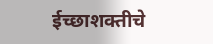ईच्छाशक्तीचे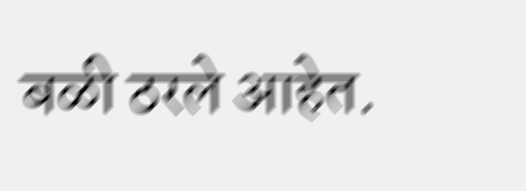बळी ठरले आहेत.